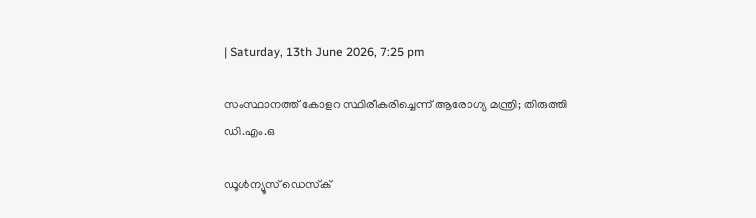| Saturday, 13th June 2026, 7:25 pm

സംസ്ഥാനത്ത് കോളറ സ്ഥിരീകരിച്ചെന്ന് ആരോഗ്യ മന്ത്രി; തിരുത്തി ഡി.എം.ഒ

ഡൂള്‍ന്യൂസ് ഡെസ്‌ക്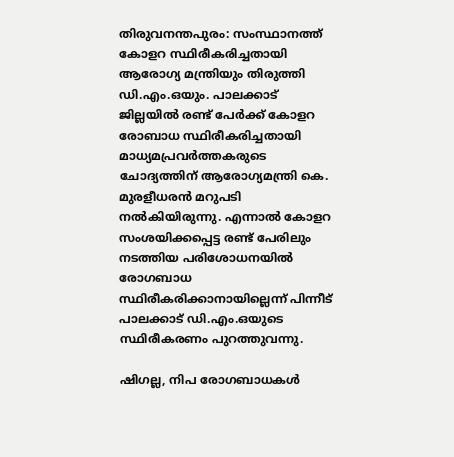തിരുവനന്തപുരം: സംസ്ഥാനത്ത് കോളറ സ്ഥിരീകരിച്ചതായി ആരോഗ്യ മന്ത്രിയും തിരുത്തി ഡി.എം.ഒയും. പാലക്കാട് ജില്ലയില്‍ രണ്ട് പേര്‍ക്ക് കോളറ രോബാധ സ്ഥിരീകരിച്ചതായി മാധ്യമപ്രവര്‍ത്തകരുടെ ചോദ്യത്തിന് ആരോഗ്യമന്ത്രി കെ. മുരളീധരന്‍ മറുപടി നല്‍കിയിരുന്നു. എന്നാല്‍ കോളറ സംശയിക്കപ്പെട്ട രണ്ട് പേരിലും നടത്തിയ പരിശോധനയില്‍ രോഗബാധ സ്ഥിരീകരിക്കാനായില്ലെന്ന് പിന്നീട് പാലക്കാട് ഡി.എം.ഒയുടെ സ്ഥിരീകരണം പുറത്തുവന്നു.

ഷിഗല്ല, നിപ രോഗബാധകള്‍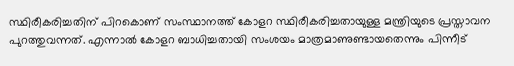സ്ഥിരീകരിച്ചതിന് പിറകൊണ് സംസ്ഥാനത്ത് കോളറ സ്ഥിരീകരിച്ചതായുള്ള മന്ത്രിയുടെ പ്രസ്താവന പുറത്തുവന്നത്. എന്നാല്‍ കോളറ ബാധിച്ചതായി സംശയം മാത്രമാണുണ്ടായതെന്നും പിന്നീട്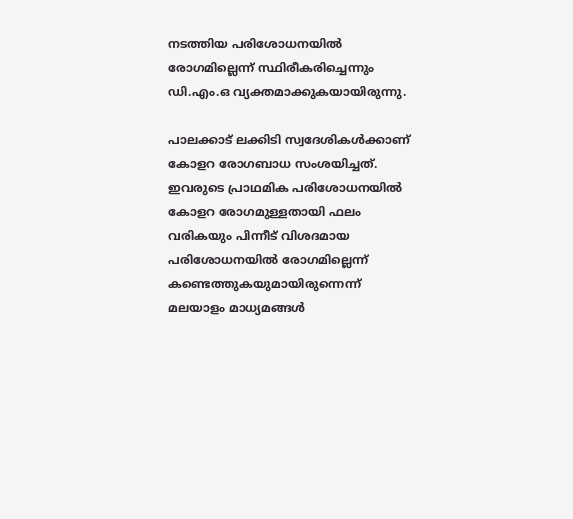നടത്തിയ പരിശോധനയില്‍ രോഗമില്ലെന്ന് സ്ഥിരീകരിച്ചെന്നും ഡി.എം.ഒ വ്യക്തമാക്കുകയായിരുന്നു.

പാലക്കാട് ലക്കിടി സ്വദേശികള്‍ക്കാണ് കോളറ രോഗബാധ സംശയിച്ചത്. ഇവരുടെ പ്രാഥമിക പരിശോധനയില്‍ കോളറ രോഗമുള്ളതായി ഫലം വരികയും പിന്നീട് വിശദമായ പരിശോധനയില്‍ രോഗമില്ലെന്ന് കണ്ടെത്തുകയുമായിരുന്നെന്ന് മലയാളം മാധ്യമങ്ങള്‍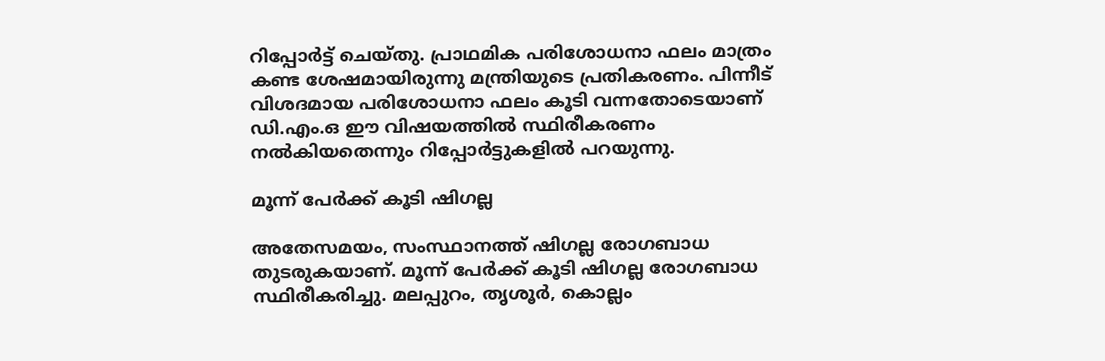റിപ്പോര്‍ട്ട് ചെയ്തു. പ്രാഥമിക പരിശോധനാ ഫലം മാത്രം കണ്ട ശേഷമായിരുന്നു മന്ത്രിയുടെ പ്രതികരണം. പിന്നീട് വിശദമായ പരിശോധനാ ഫലം കൂടി വന്നതോടെയാണ് ഡി.എം.ഒ ഈ വിഷയത്തില്‍ സ്ഥിരീകരണം നല്‍കിയതെന്നും റിപ്പോര്‍ട്ടുകളില്‍ പറയുന്നു.

മൂന്ന് പേര്‍ക്ക് കൂടി ഷിഗല്ല

അതേസമയം, സംസ്ഥാനത്ത് ഷിഗല്ല രോഗബാധ തുടരുകയാണ്. മൂന്ന് പേര്‍ക്ക് കൂടി ഷിഗല്ല രോഗബാധ സ്ഥിരീകരിച്ചു. മലപ്പുറം, തൃശൂര്‍, കൊല്ലം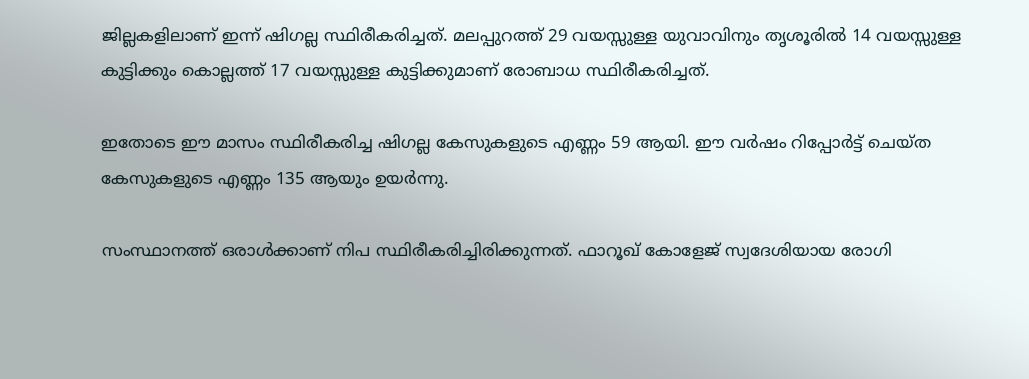ജില്ലകളിലാണ് ഇന്ന് ഷിഗല്ല സ്ഥിരീകരിച്ചത്. മലപ്പുറത്ത് 29 വയസ്സുള്ള യുവാവിനും തൃശൂരില്‍ 14 വയസ്സുള്ള കുട്ടിക്കും കൊല്ലത്ത് 17 വയസ്സുള്ള കുട്ടിക്കുമാണ് രോബാധ സ്ഥിരീകരിച്ചത്.

ഇതോടെ ഈ മാസം സ്ഥിരീകരിച്ച ഷിഗല്ല കേസുകളുടെ എണ്ണം 59 ആയി. ഈ വര്‍ഷം റിപ്പോര്‍ട്ട് ചെയ്ത കേസുകളുടെ എണ്ണം 135 ആയും ഉയര്‍ന്നു.

സംസ്ഥാനത്ത് ഒരാള്‍ക്കാണ് നിപ സ്ഥിരീകരിച്ചിരിക്കുന്നത്. ഫാറൂഖ് കോളേജ് സ്വദേശിയായ രോഗി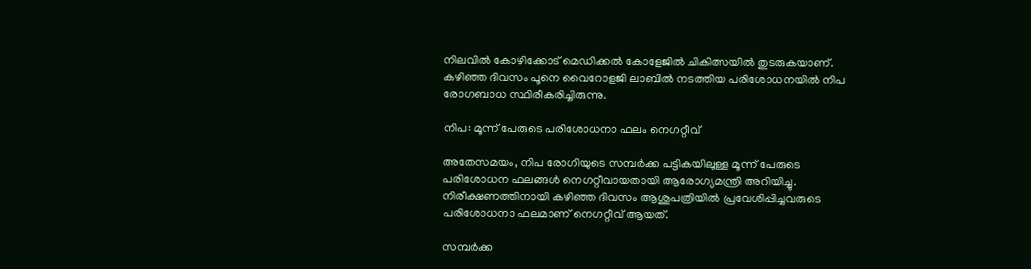നിലവില്‍ കോഴിക്കോട് മെഡിക്കല്‍ കോളേജില്‍ ചികിത്സയില്‍ തുടരുകയാണ്. കഴിഞ്ഞ ദിവസം പൂനെ വൈറോളജി ലാബില്‍ നടത്തിയ പരിശോധനയില്‍ നിപ രോഗബാധ സ്ഥിരീകരിച്ചിരുന്നു.

നിപ: മൂന്ന് പേരുടെ പരിശോധനാ ഫലം നെഗറ്റീവ്

അതേസമയം, നിപ രോഗിയുടെ സമ്പര്‍ക്ക പട്ടികയിലുള്ള മൂന്ന് പേരുടെ പരിശോധന ഫലങ്ങള്‍ നെഗറ്റീവായതായി ആരോഗ്യമന്ത്രി അറിയിച്ചു. നിരീക്ഷണത്തിനായി കഴിഞ്ഞ ദിവസം ആശുപത്രിയില്‍ പ്രവേശിപ്പിച്ചവരുടെ പരിശോധനാ ഫലമാണ് നെഗറ്റീവ് ആയത്.

സമ്പര്‍ക്ക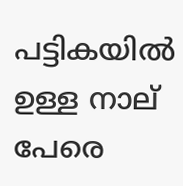പട്ടികയില്‍ ഉള്ള നാല് പേരെ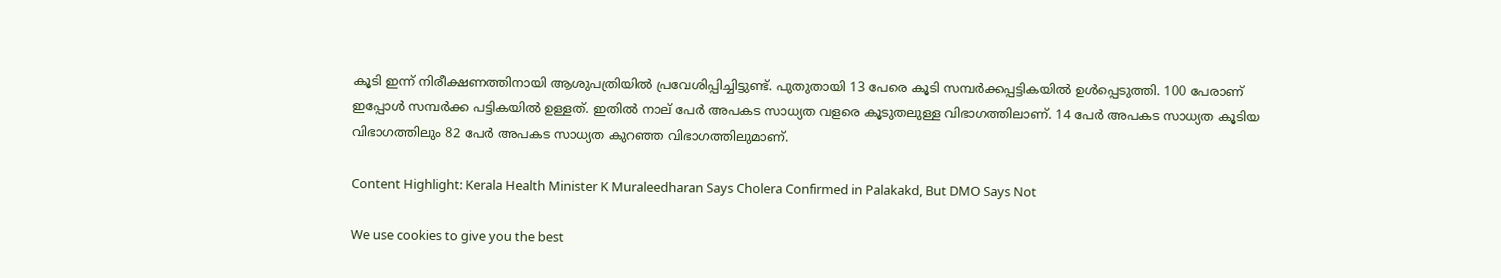കൂടി ഇന്ന് നിരീക്ഷണത്തിനായി ആശുപത്രിയില്‍ പ്രവേശിപ്പിച്ചിട്ടുണ്ട്. പുതുതായി 13 പേരെ കൂടി സമ്പര്‍ക്കപ്പട്ടികയില്‍ ഉള്‍പ്പെടുത്തി. 100 പേരാണ് ഇപ്പോള്‍ സമ്പര്‍ക്ക പട്ടികയില്‍ ഉള്ളത്. ഇതില്‍ നാല് പേര്‍ അപകട സാധ്യത വളരെ കൂടുതലുള്ള വിഭാഗത്തിലാണ്. 14 പേര്‍ അപകട സാധ്യത കൂടിയ വിഭാഗത്തിലും 82 പേര്‍ അപകട സാധ്യത കുറഞ്ഞ വിഭാഗത്തിലുമാണ്.

Content Highlight: Kerala Health Minister K Muraleedharan Says Cholera Confirmed in Palakakd, But DMO Says Not

We use cookies to give you the best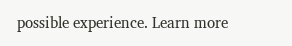possible experience. Learn more